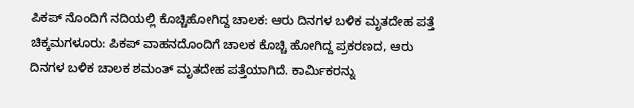ಪಿಕಪ್ ನೊಂದಿಗೆ ನದಿಯಲ್ಲಿ ಕೊಚ್ಚಿಹೋಗಿದ್ದ ಚಾಲಕ: ಆರು ದಿನಗಳ ಬಳಿಕ ಮೃತದೇಹ ಪತ್ತೆ
ಚಿಕ್ಕಮಗಳೂರು: ಪಿಕಪ್ ವಾಹನದೊಂದಿಗೆ ಚಾಲಕ ಕೊಚ್ಚಿ ಹೋಗಿದ್ದ ಪ್ರಕರಣದ, ಆರು ದಿನಗಳ ಬಳಿಕ ಚಾಲಕ ಶಮಂತ್ ಮೃತದೇಹ ಪತ್ತೆಯಾಗಿದೆ. ಕಾರ್ಮಿಕರನ್ನು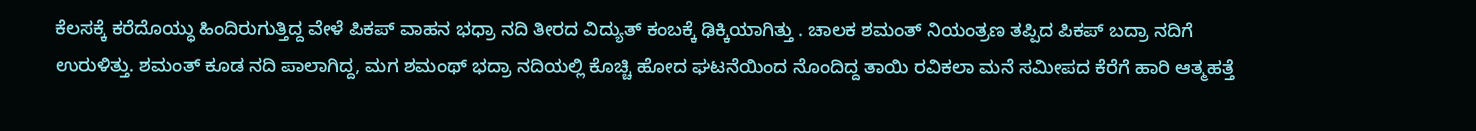ಕೆಲಸಕ್ಕೆ ಕರೆದೊಯ್ಧು ಹಿಂದಿರುಗುತ್ತಿದ್ದ ವೇಳೆ ಪಿಕಪ್ ವಾಹನ ಭಧ್ರಾ ನದಿ ತೀರದ ವಿದ್ಯುತ್ ಕಂಬಕ್ಕೆ ಢಿಕ್ಕಿಯಾಗಿತ್ತು . ಚಾಲಕ ಶಮಂತ್ ನಿಯಂತ್ರಣ ತಪ್ಪಿದ ಪಿಕಪ್ ಬದ್ರಾ ನದಿಗೆ ಉರುಳಿತ್ತು. ಶಮಂತ್ ಕೂಡ ನದಿ ಪಾಲಾಗಿದ್ದ, ಮಗ ಶಮಂಥ್ ಭದ್ರಾ ನದಿಯಲ್ಲಿ ಕೊಚ್ಚಿ ಹೋದ ಘಟನೆಯಿಂದ ನೊಂದಿದ್ದ ತಾಯಿ ರವಿಕಲಾ ಮನೆ ಸಮೀಪದ ಕೆರೆಗೆ ಹಾರಿ ಆತ್ಮಹತ್ತೆ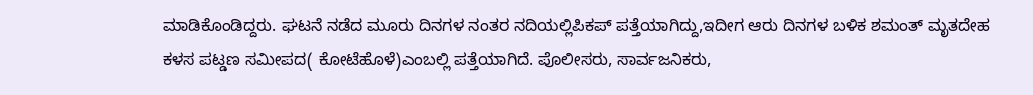ಮಾಡಿಕೊಂಡಿದ್ದರು. ಘಟನೆ ನಡೆದ ಮೂರು ದಿನಗಳ ನಂತರ ನದಿಯಲ್ಲಿಪಿಕಪ್ ಪತ್ತೆಯಾಗಿದ್ದು,ಇದೀಗ ಆರು ದಿನಗಳ ಬಳಿಕ ಶಮಂತ್ ಮೃತದೇಹ ಕಳಸ ಪಟ್ಡಣ ಸಮೀಪದ( ಕೋಟೆಹೊಳೆ)ಎಂಬಲ್ಲಿ ಪತ್ತೆಯಾಗಿದೆ. ಪೊಲೀಸರು, ಸಾರ್ವಜನಿಕರು,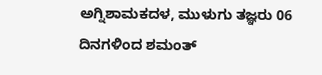ಅಗ್ನಿಶಾಮಕದಳ, ಮುಳುಗು ತಜ್ಞರು 06 ದಿನಗಳಿಂದ ಶಮಂತ್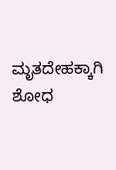ಮೃತದೇಹಕ್ಕಾಗಿ ಶೋಧ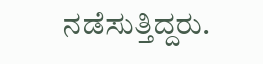ನಡೆಸುತ್ತಿದ್ದರು.